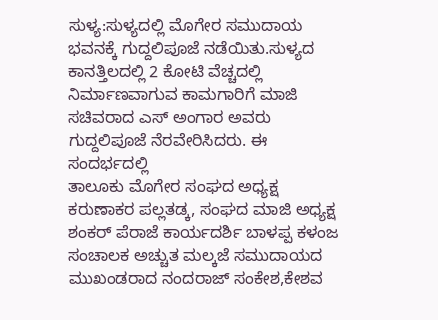ಸುಳ್ಯ:ಸುಳ್ಯದಲ್ಲಿ ಮೊಗೇರ ಸಮುದಾಯ ಭವನಕ್ಕೆ ಗುದ್ದಲಿಪೂಜೆ ನಡೆಯಿತು.ಸುಳ್ಯದ ಕಾನತ್ತಿಲದಲ್ಲಿ 2 ಕೋಟಿ ವೆಚ್ಚದಲ್ಲಿ ನಿರ್ಮಾಣವಾಗುವ ಕಾಮಗಾರಿಗೆ ಮಾಜಿ ಸಚಿವರಾದ ಎಸ್ ಅಂಗಾರ ಅವರು ಗುದ್ದಲಿಪೂಜೆ ನೆರವೇರಿಸಿದರು. ಈ ಸಂದರ್ಭದಲ್ಲಿ
ತಾಲೂಕು ಮೊಗೇರ ಸಂಘದ ಅಧ್ಯಕ್ಷ ಕರುಣಾಕರ ಪಲ್ಲತಡ್ಕ, ಸಂಘದ ಮಾಜಿ ಅಧ್ಯಕ್ಷ ಶಂಕರ್ ಪೆರಾಜೆ ಕಾರ್ಯದರ್ಶಿ ಬಾಳಪ್ಪ ಕಳಂಜ ಸಂಚಾಲಕ ಅಚ್ಚುತ ಮಲ್ಕಜೆ ಸಮುದಾಯದ ಮುಖಂಡರಾದ ನಂದರಾಜ್ ಸಂಕೇಶ,ಕೇಶವ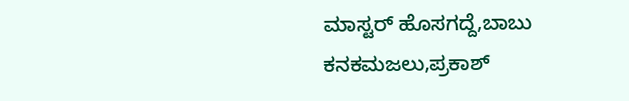ಮಾಸ್ಟರ್ ಹೊಸಗದ್ದೆ,ಬಾಬು ಕನಕಮಜಲು,ಪ್ರಕಾಶ್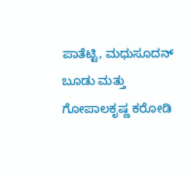ಪಾತೆಟ್ಟಿ, ಮಧುಸೂದನ್ ಬೂಡು ಮತ್ತು ಗೋಪಾಲಕೃಷ್ಣ ಕರೋಡಿ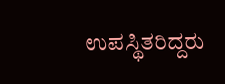ಉಪಸ್ಥಿತರಿದ್ದರು